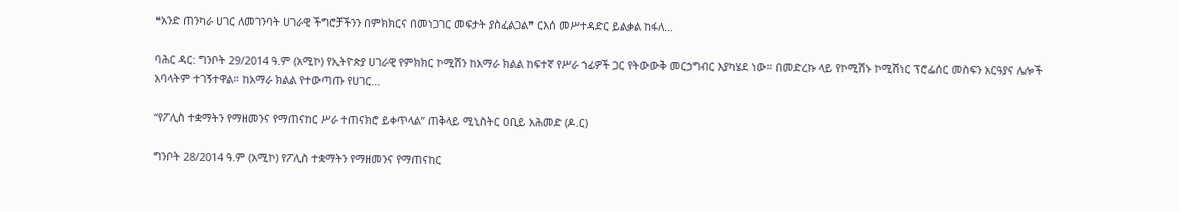❝አንድ ጠንካራ ሀገር ለመገንባት ሀገራዊ ችግሮቻችንን በምክክርና በመነጋገር መፍታት ያስፈልጋል❞ ርእሰ መሥተዳድር ይልቃል ከፋለ...

ባሕር ዳር: ግንቦት 29/2014 ዓ.ም (አሚኮ) የኢትዮጵያ ሀገራዊ የምክክር ኮሚሽን ከአማራ ክልል ከፍተኛ የሥራ ኀፊዎች ጋር የትውውቅ መርኃግብር እያካሄደ ነው። በመድረኩ ላይ የኮሚሽኑ ኮሚሽነር ፕሮፌሰር መስፍን አርዓያና ሌሎች አባላትም ተገኝተዋል። ከአማራ ክልል የተውጣጡ የሀገር...

“የፖሊስ ተቋማትን የማዘመንና የማጠናከር ሥራ ተጠናክሮ ይቀጥላል” ጠቅላይ ሚኒስትር ዐቢይ አሕመድ (ዶ.ር)

ግንቦት 28/2014 ዓ.ም (አሚኮ) የፖሊስ ተቋማትን የማዘመንና የማጠናከር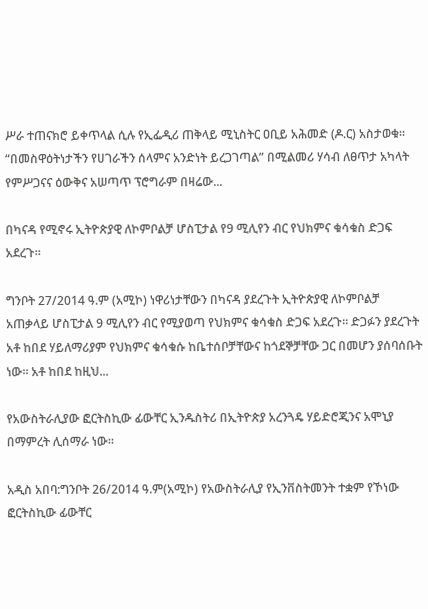ሥራ ተጠናክሮ ይቀጥላል ሲሉ የኢፌዲሪ ጠቅላይ ሚኒስትር ዐቢይ አሕመድ (ዶ.ር) አስታወቁ። “በመስዋዕትነታችን የሀገራችን ሰላምና አንድነት ይረጋገጣል” በሚልመሪ ሃሳብ ለፀጥታ አካላት የምሥጋናና ዕውቅና አሠጣጥ ፕሮግራም በዛሬው...

በካናዳ የሚኖሩ ኢትዮጵያዊ ለኮምቦልቻ ሆስፒታል የ9 ሚሊየን ብር የህክምና ቁሳቁስ ድጋፍ አደረጉ።

ግንቦት 27/2014 ዓ.ም (አሚኮ) ነዋሪነታቸውን በካናዳ ያደረጉት ኢትዮጵያዊ ለኮምቦልቻ አጠቃላይ ሆስፒታል 9 ሚሊየን ብር የሚያወጣ የህክምና ቁሳቁስ ድጋፍ አደረጉ፡፡ ድጋፉን ያደረጉት አቶ ከበደ ሃይለማሪያም የህክምና ቁሳቁሱ ከቤተሰቦቻቸውና ከጎደኞቻቸው ጋር በመሆን ያሰባሰቡት ነው፡፡ አቶ ከበደ ከዚህ...

የአውስትራሊያው ፎርትስኪው ፊውቸር ኢንዱስትሪ በኢትዮጵያ አረንጓዴ ሃይድሮጂንና አሞኒያ በማምረት ሊሰማራ ነው።

አዲስ አበባ:ግንቦት 26/2014 ዓ.ም(አሚኮ) የአውስትራሊያ የኢንቨስትመንት ተቋም የኾነው ፎርትስኪው ፊውቸር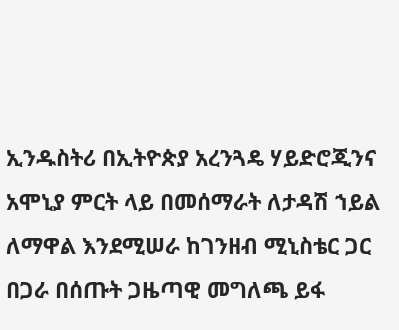ኢንዱስትሪ በኢትዮጵያ አረንጓዴ ሃይድሮጂንና አሞኒያ ምርት ላይ በመሰማራት ለታዳሽ ኀይል ለማዋል እንደሚሠራ ከገንዘብ ሚኒስቴር ጋር በጋራ በሰጡት ጋዜጣዊ መግለጫ ይፋ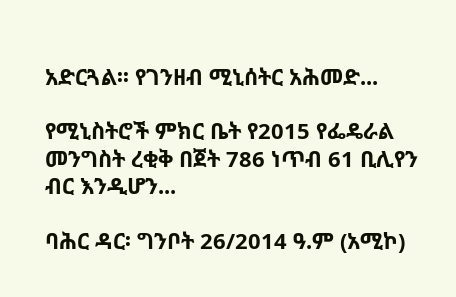አድርጓል፡፡ የገንዘብ ሚኒሰትር አሕመድ...

የሚኒስትሮች ምክር ቤት የ2015 የፌዴራል መንግስት ረቂቅ በጀት 786 ነጥብ 61 ቢሊየን ብር እንዲሆን...

ባሕር ዳር፡ ግንቦት 26/2014 ዓ.ም (አሚኮ)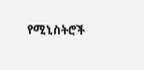የሚኒስትሮች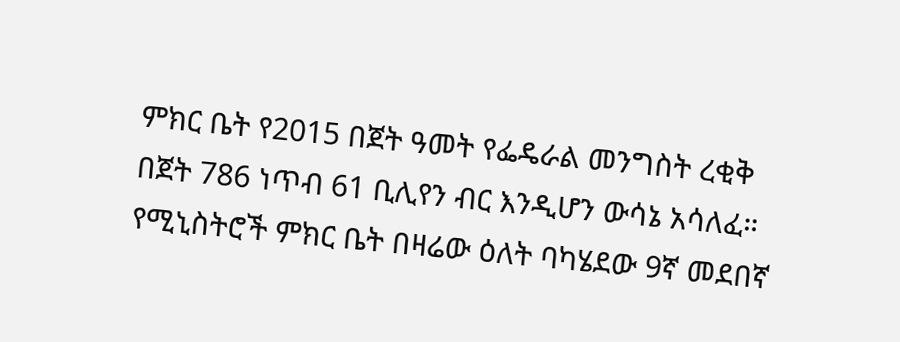ምክር ቤት የ2015 በጀት ዓመት የፌዴራል መንግስት ረቂቅ በጀት 786 ነጥብ 61 ቢሊየን ብር እንዲሆን ውሳኔ አሳለፈ። የሚኒስትሮች ምክር ቤት በዛሬው ዕለት ባካሄደው 9ኛ መደበኛ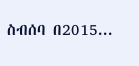ስብሰባ በ2015...